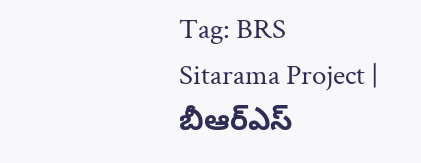Tag: BRS
Sitarama Project | బీఆర్ఎస్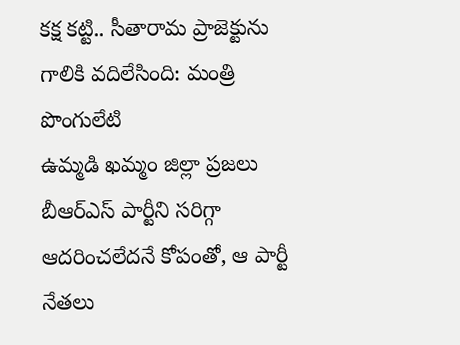కక్ష కట్టి.. సీతారామ ప్రాజెక్టును గాలికి వదిలేసింది: మంత్రి పొంగులేటి
ఉమ్మడి ఖమ్మం జిల్లా ప్రజలు బీఆర్ఎస్ పార్టీని సరిగ్గా ఆదరించలేదనే కోపంతో, ఆ పార్టీ నేతలు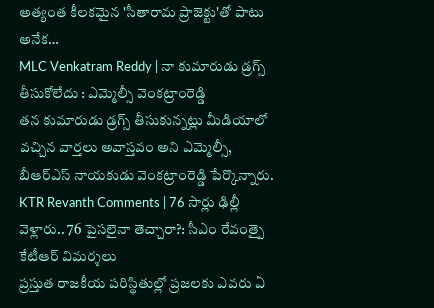అత్యంత కీలకమైన 'సీతారామ ప్రాజెక్టు'తో పాటు అనేక…
MLC Venkatram Reddy | నా కుమారుడు డ్రగ్స్ తీసుకోలేదు : ఎమ్మెల్సీ వెంకట్రాంరెడ్డి
తన కుమారుడు డ్రగ్స్ తీసుకున్నట్లు మీడియాలో వచ్చిన వార్తలు అవాస్తవం అని ఎమ్మెల్సీ, బీఆర్ఎస్ నాయకుడు వెంకట్రాంరెడ్డి పేర్కొన్నారు.
KTR Revanth Comments | 76 సార్లు ఢిల్లీ వెళ్లారు.. 76 పైసలైనా తెచ్చారా?: సీఎం రేవంత్పై కేటీఆర్ విమర్శలు
ప్రస్తుత రాజకీయ పరిస్థితుల్లో ప్రజలకు ఎవరు ఏ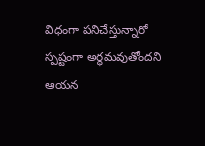విధంగా పనిచేస్తున్నారో స్పష్టంగా అర్థమవుతోందని ఆయన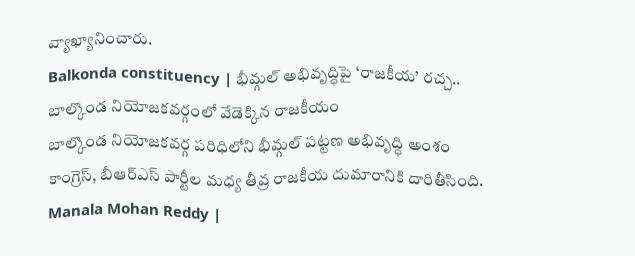వ్యాఖ్యానించారు.
Balkonda constituency | భీమ్గల్ అభివృద్ధిపై ‘రాజకీయ’ రచ్చ.. బాల్కొండ నియోజకవర్గంలో వేడెక్కిన రాజకీయం
బాల్కొండ నియోజకవర్గ పరిధిలోని భీమ్గల్ పట్టణ అభివృద్ధి అంశం కాంగ్రెస్, బీఆర్ఎస్ పార్టీల మధ్య తీవ్ర రాజకీయ దుమారానికి దారితీసింది.
Manala Mohan Reddy |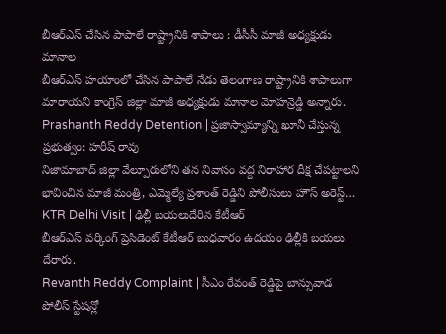బీఆర్ఎస్ చేసిన పాపాలే రాష్ట్రానికి శాపాలు : డీసీసీ మాజీ అధ్యక్షుడు మానాల
బీఆర్ఎస్ హయాంలో చేసిన పాపాలే నేడు తెలంగాణ రాష్ట్రానికి శాపాలుగా మారాయని కాంగ్రెస్ జిల్లా మాజీ అధ్యక్షుడు మానాల మోహన్రెడ్డి అన్నారు.
Prashanth Reddy Detention | ప్రజాస్వామ్యాన్ని ఖూనీ చేస్తున్న ప్రభుత్వం: హరీష్ రావు
నిజామాబాద్ జిల్లా వేల్పూరులోని తన నివాసం వద్ద నిరాహార దీక్ష చేపట్టాలని భావించిన మాజీ మంత్రి, ఎమ్మెల్యే ప్రశాంత్ రెడ్డిని పోలీసులు హౌస్ అరెస్ట్…
KTR Delhi Visit | ఢిల్లీ బయలుదేరిన కేటీఆర్
బీఆర్ఎస్ వర్కింగ్ ప్రెసిడెంట్ కేటీఆర్ బుధవారం ఉదయం ఢిల్లీకి బయలు దేరారు.
Revanth Reddy Complaint | సీఎం రేవంత్ రెడ్డిపై బాన్సువాడ పోలీస్ స్టేషన్లో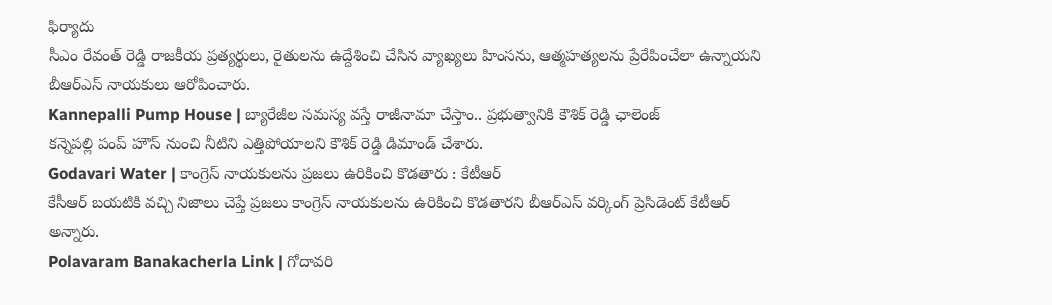ఫిర్యాదు
సీఎం రేవంత్ రెడ్డి రాజకీయ ప్రత్యర్థులు, రైతులను ఉద్దేశించి చేసిన వ్యాఖ్యలు హింసను, ఆత్మహత్యలను ప్రేరేపించేలా ఉన్నాయని బీఆర్ఎస్ నాయకులు ఆరోపించారు.
Kannepalli Pump House | బ్యారేజీల సమస్య వస్తే రాజీనామా చేస్తాం.. ప్రభుత్వానికి కౌశిక్ రెడ్డి ఛాలెంజ్
కన్నెపల్లి పంప్ హౌస్ నుంచి నీటిని ఎత్తిపోయాలని కౌశిక్ రెడ్డి డిమాండ్ చేశారు.
Godavari Water | కాంగ్రెస్ నాయకులను ప్రజలు ఉరికించి కొడతారు : కేటీఆర్
కేసీఆర్ బయటికి వచ్చి నిజాలు చెప్తే ప్రజలు కాంగ్రెస్ నాయకులను ఉరికించి కొడతారని బీఆర్ఎస్ వర్కింగ్ ప్రెసిడెంట్ కేటీఆర్ అన్నారు.
Polavaram Banakacherla Link | గోదావరి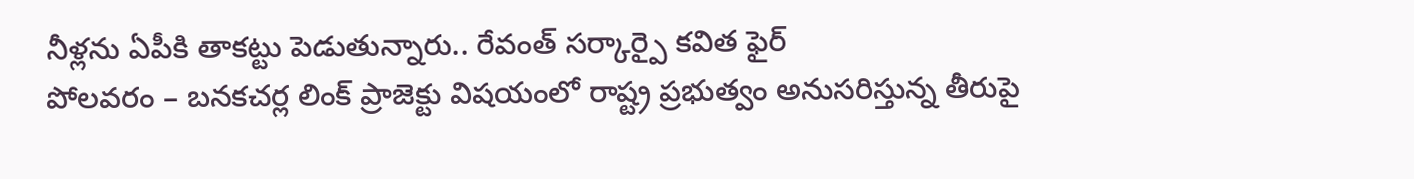నీళ్లను ఏపీకి తాకట్టు పెడుతున్నారు.. రేవంత్ సర్కార్పై కవిత ఫైర్
పోలవరం – బనకచర్ల లింక్ ప్రాజెక్టు విషయంలో రాష్ట్ర ప్రభుత్వం అనుసరిస్తున్న తీరుపై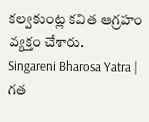కల్వకుంట్ల కవిత ఆగ్రహం వ్యక్తం చేశారు.
Singareni Bharosa Yatra | గత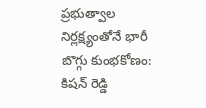ప్రభుత్వాల నిర్లక్ష్యంతోనే భారీ బొగ్గు కుంభకోణం: కిషన్ రెడ్డి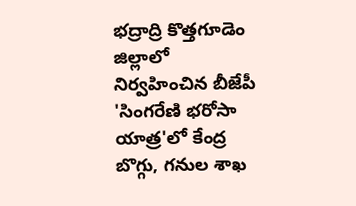భద్రాద్రి కొత్తగూడెం జిల్లాలో నిర్వహించిన బీజేపీ 'సింగరేణి భరోసా యాత్ర'లో కేంద్ర బొగ్గు, గనుల శాఖ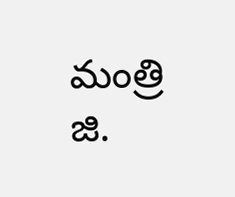మంత్రి జి.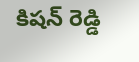కిషన్ రెడ్డి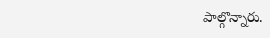పాల్గొన్నారు.